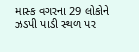માસ્ક વગરના 29 લોકોને ઝડપી પાડી સ્થળ પર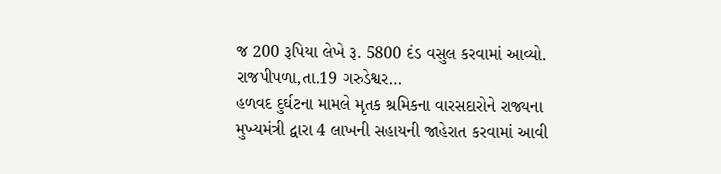જ 200 રૂપિયા લેખે રૂ. 5800 દંડ વસુલ કરવામાં આવ્યો. રાજપીપળા,તા.19 ગરુડેશ્વર…
હળવદ દુર્ઘટના મામલે મૃતક શ્રમિકના વારસદારોને રાજ્યના મુખ્યમંત્રી દ્વારા 4 લાખની સહાયની જાહેરાત કરવામાં આવી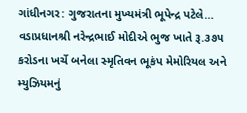ગાંધીનગર: ગુજરાતના મુખ્યમંત્રી ભૂપેન્દ્ર પટેલે…
વડાપ્રધાનશ્રી નરેન્દ્રભાઈ મોદીએ ભુજ ખાતે રૂ.૩૭૫ કરોડના ખર્ચે બનેલા સ્મૃતિવન ભૂકંપ મેમોરિયલ અને મ્યુઝિયમનું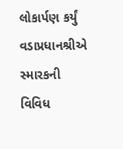લોકાર્પણ કર્યું વડાપ્રધાનશ્રીએ સ્મારકની વિવિધ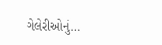ગેલેરીઓનું…